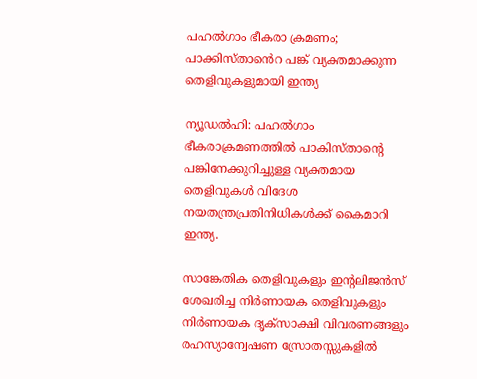പഹല്‍ഗാം ഭീകരാ ക്രമണം; പാക്കിസ്താൻെറ പങ്ക് വ്യക്തമാക്കുന്ന തെളിവുകളുമായി ഇന്ത്യ

ന്യൂഡല്‍ഹി: പഹല്‍ഗാം ഭീകരാക്രമണത്തില്‍ പാകിസ്താന്റെ പങ്കിനേക്കുറിച്ചുള്ള വ്യക്തമായ തെളിവുകള്‍ വിദേശ നയതന്ത്രപ്രതിനിധികള്‍ക്ക് കൈമാറി ഇന്ത്യ.

സാങ്കേതിക തെളിവുകളും ഇന്റലിജന്‍സ് ശേഖരിച്ച നിര്‍ണായക തെളിവുകളും നിര്‍ണായക ദൃക്സാക്ഷി വിവരണങ്ങളും രഹസ്യാന്വേഷണ സ്രോതസ്സുകളില്‍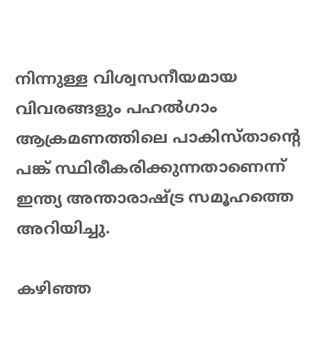നിന്നുള്ള വിശ്വസനീയമായ വിവരങ്ങളും പഹല്‍ഗാം ആക്രമണത്തിലെ പാകിസ്താന്റെ പങ്ക് സ്ഥിരീകരിക്കുന്നതാണെന്ന് ഇന്ത്യ അന്താരാഷ്ട്ര സമൂഹത്തെ അറിയിച്ചു.

കഴിഞ്ഞ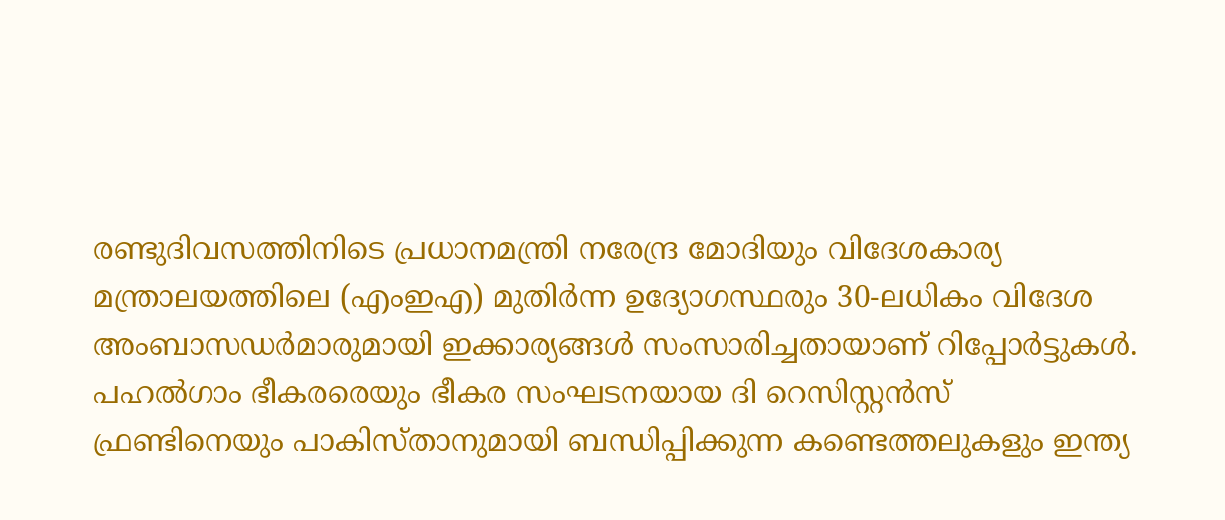രണ്ടുദിവസത്തിനിടെ പ്രധാനമന്ത്രി നരേന്ദ്ര മോദിയും വിദേശകാര്യ മന്ത്രാലയത്തിലെ (എംഇഎ) മുതിര്‍ന്ന ഉദ്യോഗസ്ഥരും 30-ലധികം വിദേശ അംബാസഡര്‍മാരുമായി ഇക്കാര്യങ്ങള്‍ സംസാരിച്ചതായാണ് റിപ്പോര്‍ട്ടുകള്‍. പഹല്‍ഗാം ഭീകരരെയും ഭീകര സംഘടനയായ ദി റെസിസ്റ്റന്‍സ് ഫ്രണ്ടിനെയും പാകിസ്താനുമായി ബന്ധിപ്പിക്കുന്ന കണ്ടെത്തലുകളും ഇന്ത്യ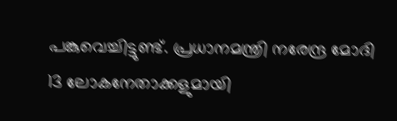പങ്കുവെച്ചിട്ടുണ്ട്. പ്രധാനമന്ത്രി നരേന്ദ്ര മോദി 13 ലോകനേതാക്കളുമായി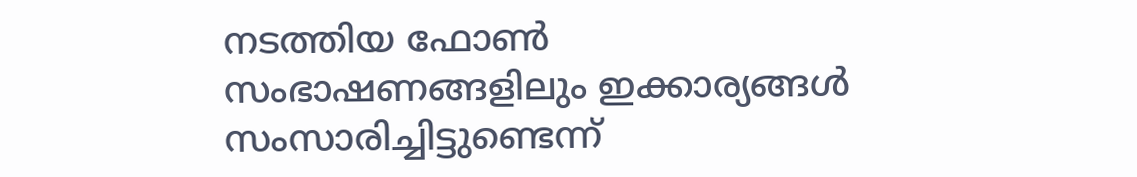നടത്തിയ ഫോണ്‍ സംഭാഷണങ്ങളിലും ഇക്കാര്യങ്ങള്‍ സംസാരിച്ചിട്ടുണ്ടെന്ന്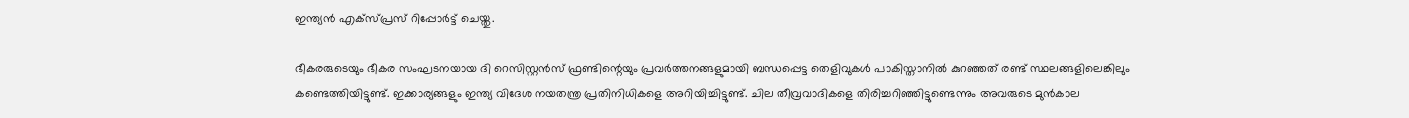ഇന്ത്യന്‍ എക്‌സ്പ്രസ് റിപ്പോര്‍ട്ട് ചെയ്തു.

ഭീകരരുടെയും ഭീകര സംഘടനയായ ദി റെസിസ്റ്റന്‍സ് ഫ്രണ്ടിന്റെയും പ്രവര്‍ത്തനങ്ങളുമായി ബന്ധപ്പെട്ട തെളിവുകള്‍ പാകിസ്താനില്‍ കുറഞ്ഞത് രണ്ട് സ്ഥലങ്ങളിലെങ്കിലും കണ്ടെത്തിയിട്ടുണ്ട്. ഇക്കാര്യങ്ങളും ഇന്ത്യ വിദേശ നയതന്ത്ര പ്രതിനിധികളെ അറിയിച്ചിട്ടുണ്ട്. ചില തീവ്രവാദികളെ തിരിച്ചറിഞ്ഞിട്ടുണ്ടെന്നും അവരുടെ മുന്‍കാല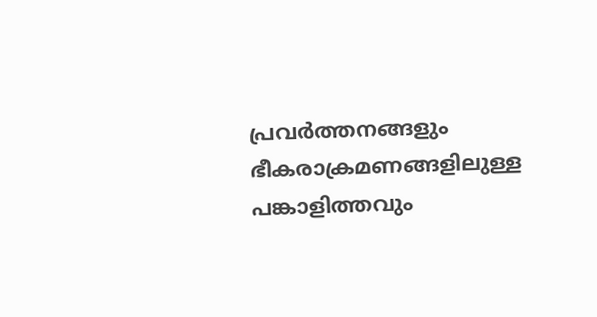പ്രവര്‍ത്തനങ്ങളും ഭീകരാക്രമണങ്ങളിലുള്ള പങ്കാളിത്തവും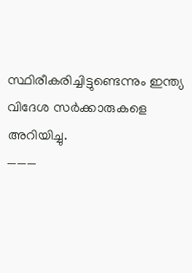സ്ഥിരീകരിച്ചിട്ടുണ്ടെന്നും ഇന്ത്യ വിദേശ സര്‍ക്കാരുകളെ അറിയിച്ചു.
———